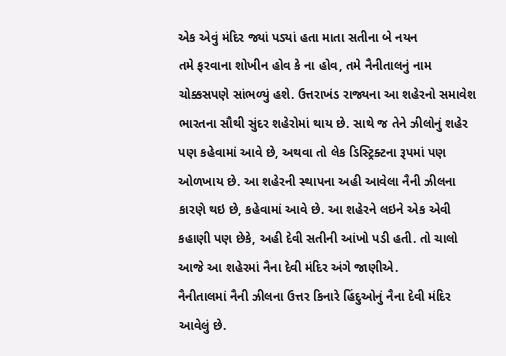એક એવું મંદિર જ્યાં પડ્યાં હતા માતા સતીના બે નયન
તમે ફરવાના શોખીન હોવ કે ના હોવ, તમે નૈનીતાલનું નામ ચોક્કસપણે સાંભળ્યું હશે. ઉત્તરાખંડ રાજ્યના આ શહેરનો સમાવેશ ભારતના સૌથી સુંદર શહેરોમાં થાય છે. સાથે જ તેને ઝીલોનું શહેર પણ કહેવામાં આવે છે, અથવા તો લેક ડિસ્ટ્રિક્ટના રૂપમાં પણ ઓળખાય છે. આ શહેરની સ્થાપના અહી આવેલા નૈની ઝીલના કારણે થઇ છે, કહેવામાં આવે છે. આ શહેરને લઇને એક એવી કહાણી પણ છેકે, અહી દેવી સતીની આંખો પડી હતી. તો ચાલો આજે આ શહેરમાં નૈના દેવી મંદિર અંગે જાણીએ.
નૈનીતાલમાં નૈની ઝીલના ઉત્તર કિનારે હિંદુઓનું નૈના દેવી મંદિર આવેલું છે.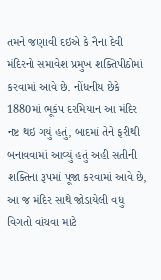તમને જણાવી દઇએ કે નૈના દેવી મંદિરનો સમાવેશ પ્રમુખ શક્તિપીઠોમાં કરવામાં આવે છે. નોંધનીય છેકે 1880માં ભૂકંપ દરમિયાન આ મંદિર નષ્ટ થઇ ગયું હતું, બાદમાં તેને ફરીથી બનાવવામાં આવ્યું હતું અહી સતીની શક્તિના રૂપમાં પૂજા કરવામાં આવે છે, આ જ મંદિર સાથે જોડાયેલી વધુ વિગતો વાંચવા માટે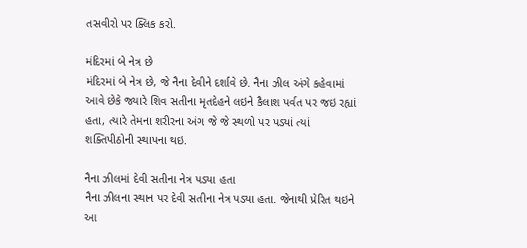તસવીરો પર ક્લિક કરો.

મંદિરમાં બે નેત્ર છે
મંદિરમાં બે નેત્ર છે, જે નૈના દેવીને દર્શાવે છે. નૈના ઝીલ અંગે કહેવામાં આવે છેકે જ્યારે શિવ સતીના મૃતદેહને લઇને કૈલાશ પર્વત પર જઇ રહ્યાં હતા, ત્યારે તેમના શરીરના અંગ જે જે સ્થળો પર પડ્યાં ત્યાં શક્તિપીઠોની સ્થાપના થઇ.

નૈના ઝીલમાં દેવી સતીના નેત્ર પડ્યા હતા
નૈના ઝીલના સ્થાન પર દેવી સતીના નેત્ર પડ્યા હતા. જેનાથી પ્રેરિત થઇને આ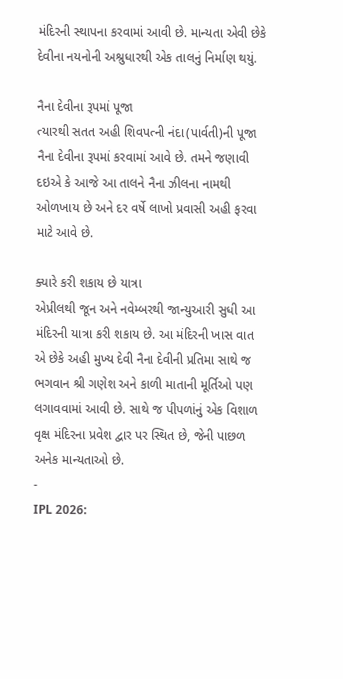મંદિરની સ્થાપના કરવામાં આવી છે. માન્યતા એવી છેકે દેવીના નયનોની અશ્રુધારથી એક તાલનું નિર્માણ થયું.

નૈના દેવીના રૂપમાં પૂજા
ત્યારથી સતત અહી શિવપત્ની નંદા(પાર્વતી)ની પૂજા નૈના દેવીના રૂપમાં કરવામાં આવે છે. તમને જણાવી દઇએ કે આજે આ તાલને નૈના ઝીલના નામથી ઓળખાય છે અને દર વર્ષે લાખો પ્રવાસી અહી ફરવા માટે આવે છે.

ક્યારે કરી શકાય છે યાત્રા
એપ્રીલથી જૂન અને નવેમ્બરથી જાન્યુઆરી સુધી આ મંદિરની યાત્રા કરી શકાય છે. આ મંદિરની ખાસ વાત એ છેકે અહી મુખ્ય દેવી નૈના દેવીની પ્રતિમા સાથે જ ભગવાન શ્રી ગણેશ અને કાળી માતાની મૂર્તિઓ પણ લગાવવામાં આવી છે. સાથે જ પીપળાંનું એક વિશાળ વૃક્ષ મંદિરના પ્રવેશ દ્વાર પર સ્થિત છે, જેની પાછળ અનેક માન્યતાઓ છે.
-
IPL 2026: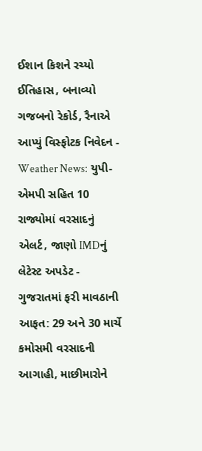ઈશાન કિશને રચ્યો ઈતિહાસ, બનાવ્યો ગજબનો રેકોર્ડ, રૈનાએ આપ્યું વિસ્ફોટક નિવેદન -
Weather News: યુપી-એમપી સહિત 10 રાજ્યોમાં વરસાદનું એલર્ટ, જાણો IMDનું લેટેસ્ટ અપડેટ -
ગુજરાતમાં ફરી માવઠાની આફત: 29 અને 30 માર્ચે કમોસમી વરસાદની આગાહી, માછીમારોને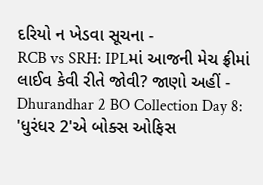દરિયો ન ખેડવા સૂચના -
RCB vs SRH: IPLમાં આજની મેચ ફ્રીમાં લાઈવ કેવી રીતે જોવી? જાણો અહીં -
Dhurandhar 2 BO Collection Day 8: 'ધુરંધર 2'એ બોક્સ ઓફિસ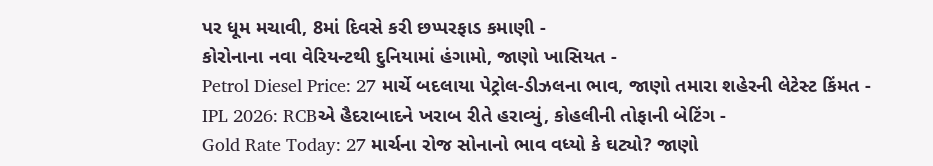પર ધૂમ મચાવી, 8માં દિવસે કરી છપ્પરફાડ કમાણી -
કોરોનાના નવા વેરિયન્ટથી દુનિયામાં હંગામો, જાણો ખાસિયત -
Petrol Diesel Price: 27 માર્ચે બદલાયા પેટ્રોલ-ડીઝલના ભાવ, જાણો તમારા શહેરની લેટેસ્ટ કિંમત -
IPL 2026: RCBએ હૈદરાબાદને ખરાબ રીતે હરાવ્યું, કોહલીની તોફાની બેટિંગ -
Gold Rate Today: 27 માર્ચના રોજ સોનાનો ભાવ વધ્યો કે ઘટ્યો? જાણો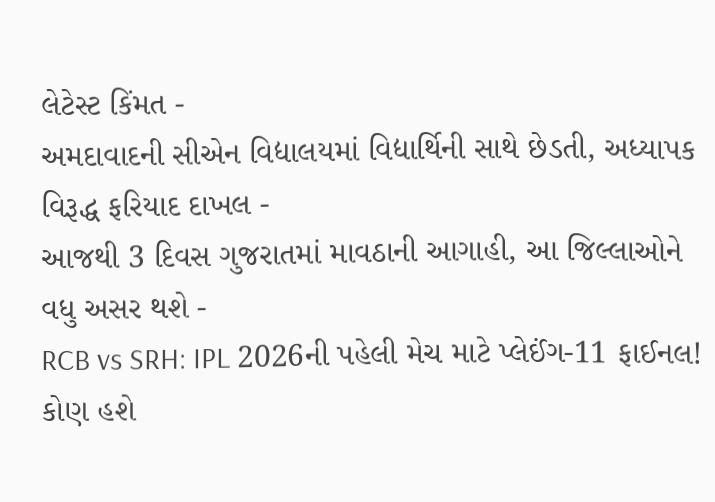લેટેસ્ટ કિંમત -
અમદાવાદની સીએન વિદ્યાલયમાં વિદ્યાર્થિની સાથે છેડતી, અધ્યાપક વિરૂદ્ધ ફરિયાદ દાખલ -
આજથી 3 દિવસ ગુજરાતમાં માવઠાની આગાહી, આ જિલ્લાઓને વધુ અસર થશે -
RCB vs SRH: IPL 2026ની પહેલી મેચ માટે પ્લેઈંગ-11 ફાઈનલ! કોણ હશે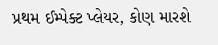પ્રથમ ઈમ્પેક્ટ પ્લેયર, કોણ મારશે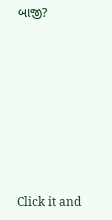બાજી?








Click it and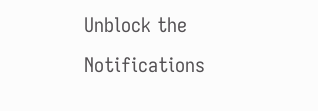Unblock the Notifications